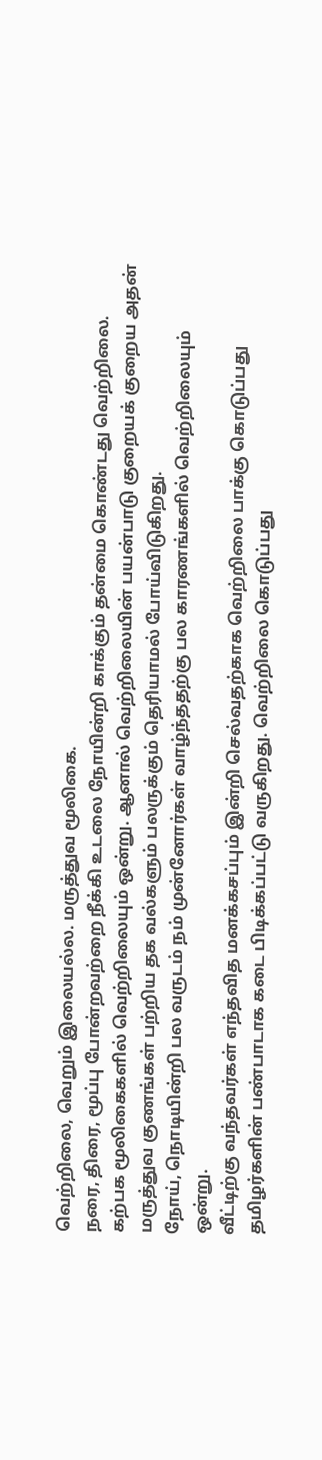வெற்றிலை, வெறும் இலையல்ல. மருத்துவ மூலிகை.
நரை, திரை, மூப்பு போன்றவற்றை நீக்கி உடலை நோயின்றி காக்கும் தன்மை கொண்டது வெற்றிலை. கற்பக மூலிகைகளில் வெற்றிலையும் ஒன்று. ஆனால் வெற்றிலையின் பயன்பாடு குறையக் குறைய அதன் மருத்துவ குணங்கள் பற்றிய தக வல்களும் பலருக்கும் தெரியாமல் போய்விடுகிறது.
நோய், நொடியின்றி பல வருடம் நம் முன்னோர்கள் வாழ்ந்ததற்கு பல காரணங்களில் வெற்றிலையும் ஒன்று.
வீட்டிற்கு வந்தவர்கள் எந்தவித மனக்கசப்பும் இன்றி செல்வதற்காக வெற்றிலை பாக்கு கொடுப்பது தமிழர்களின் பண்பாடாக கடை பிடிக்கப்பட்டு வருகிறது. வெற்றிலை கொடுப்பது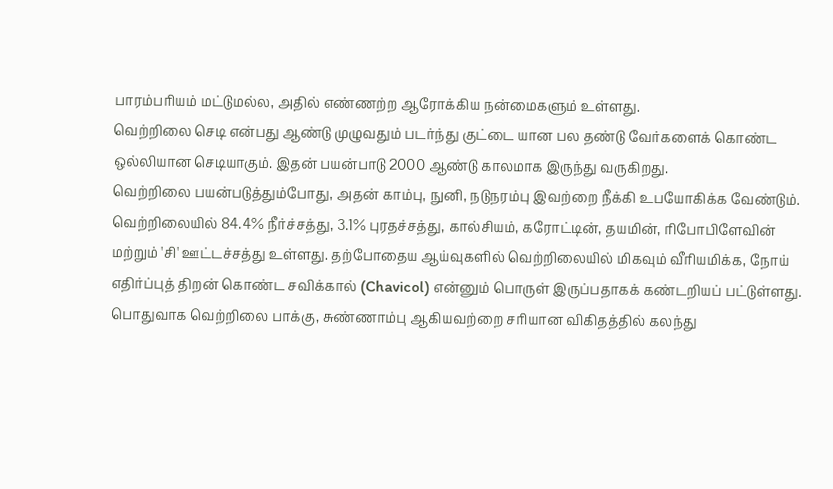பாரம்பரியம் மட்டுமல்ல, அதில் எண்ணற்ற ஆரோக்கிய நன்மைகளும் உள்ளது.
வெற்றிலை செடி என்பது ஆண்டு முழுவதும் படர்ந்து குட்டை யான பல தண்டு வேர்களைக் கொண்ட ஒல்லியான செடியாகும். இதன் பயன்பாடு 2000 ஆண்டு காலமாக இருந்து வருகிறது.
வெற்றிலை பயன்படுத்தும்போது, அதன் காம்பு, நுனி, நடுநரம்பு இவற்றை நீக்கி உபயோகிக்க வேண்டும்.
வெற்றிலையில் 84.4% நீர்ச்சத்து, 3.1% புரதச்சத்து, கால்சியம், கரோட்டின், தயமின், ரிபோபிளேவின் மற்றும் 'சி' ஊட்டச்சத்து உள்ளது. தற்போதைய ஆய்வுகளில் வெற்றிலையில் மிகவும் வீரியமிக்க, நோய் எதிர்ப்புத் திறன் கொண்ட சவிக்கால் (Chavicol) என்னும் பொருள் இருப்பதாகக் கண்டறியப் பட்டுள்ளது.
பொதுவாக வெற்றிலை பாக்கு, சுண்ணாம்பு ஆகியவற்றை சரியான விகிதத்தில் கலந்து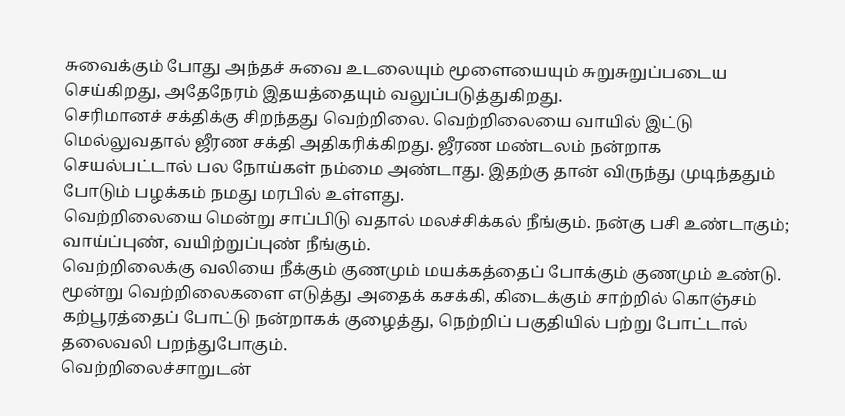சுவைக்கும் போது அந்தச் சுவை உடலையும் மூளையையும் சுறுசுறுப்படைய செய்கிறது, அதேநேரம் இதயத்தையும் வலுப்படுத்துகிறது.
செரிமானச் சக்திக்கு சிறந்தது வெற்றிலை. வெற்றிலையை வாயில் இட்டு மெல்லுவதால் ஜீரண சக்தி அதிகரிக்கிறது. ஜீரண மண்டலம் நன்றாக செயல்பட்டால் பல நோய்கள் நம்மை அண்டாது. இதற்கு தான் விருந்து முடிந்ததும் போடும் பழக்கம் நமது மரபில் உள்ளது.
வெற்றிலையை மென்று சாப்பிடு வதால் மலச்சிக்கல் நீங்கும். நன்கு பசி உண்டாகும்; வாய்ப்புண், வயிற்றுப்புண் நீங்கும்.
வெற்றிலைக்கு வலியை நீக்கும் குணமும் மயக்கத்தைப் போக்கும் குணமும் உண்டு.
மூன்று வெற்றிலைகளை எடுத்து அதைக் கசக்கி, கிடைக்கும் சாற்றில் கொஞ்சம் கற்பூரத்தைப் போட்டு நன்றாகக் குழைத்து, நெற்றிப் பகுதியில் பற்று போட்டால் தலைவலி பறந்துபோகும்.
வெற்றிலைச்சாறுடன்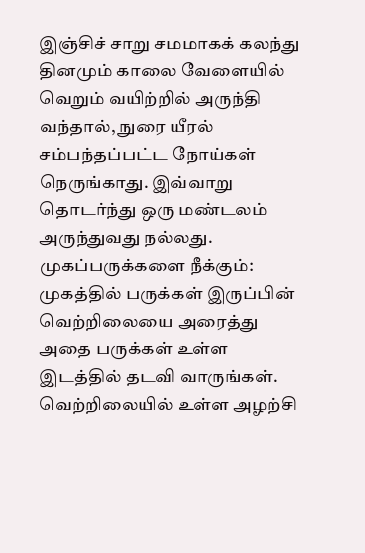இஞ்சிச் சாறு சமமாகக் கலந்து தினமும் காலை வேளையில் வெறும் வயிற்றில் அருந்தி வந்தால், நுரை யீரல் சம்பந்தப்பட்ட நோய்கள் நெருங்காது. இவ்வாறு தொடர்ந்து ஒரு மண்டலம் அருந்துவது நல்லது.
முகப்பருக்களை நீக்கும்: முகத்தில் பருக்கள் இருப்பின் வெற்றிலையை அரைத்து அதை பருக்கள் உள்ள இடத்தில் தடவி வாருங்கள்.
வெற்றிலையில் உள்ள அழற்சி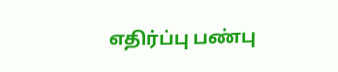எதிர்ப்பு பண்பு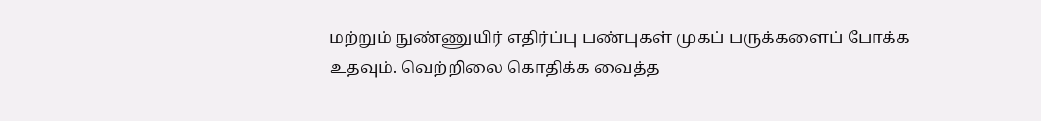மற்றும் நுண்ணுயிர் எதிர்ப்பு பண்புகள் முகப் பருக்களைப் போக்க உதவும். வெற்றிலை கொதிக்க வைத்த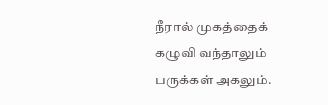நீரால் முகத்தைக் கழுவி வந்தாலும் பருக்கள் அகலும்.